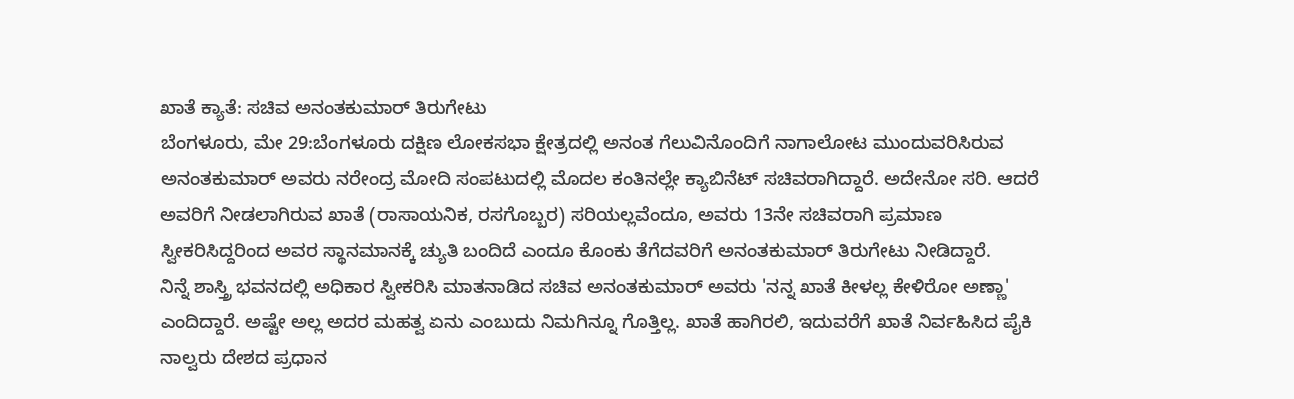ಖಾತೆ ಕ್ಯಾತೆ: ಸಚಿವ ಅನಂತಕುಮಾರ್ ತಿರುಗೇಟು
ಬೆಂಗಳೂರು, ಮೇ 29:ಬೆಂಗಳೂರು ದಕ್ಷಿಣ ಲೋಕಸಭಾ ಕ್ಷೇತ್ರದಲ್ಲಿ ಅನಂತ ಗೆಲುವಿನೊಂದಿಗೆ ನಾಗಾಲೋಟ ಮುಂದುವರಿಸಿರುವ ಅನಂತಕುಮಾರ್ ಅವರು ನರೇಂದ್ರ ಮೋದಿ ಸಂಪಟುದಲ್ಲಿ ಮೊದಲ ಕಂತಿನಲ್ಲೇ ಕ್ಯಾಬಿನೆಟ್ ಸಚಿವರಾಗಿದ್ದಾರೆ. ಅದೇನೋ ಸರಿ. ಆದರೆ ಅವರಿಗೆ ನೀಡಲಾಗಿರುವ ಖಾತೆ (ರಾಸಾಯನಿಕ, ರಸಗೊಬ್ಬರ) ಸರಿಯಲ್ಲವೆಂದೂ, ಅವರು 13ನೇ ಸಚಿವರಾಗಿ ಪ್ರಮಾಣ ಸ್ವೀಕರಿಸಿದ್ದರಿಂದ ಅವರ ಸ್ಥಾನಮಾನಕ್ಕೆ ಚ್ಯುತಿ ಬಂದಿದೆ ಎಂದೂ ಕೊಂಕು ತೆಗೆದವರಿಗೆ ಅನಂತಕುಮಾರ್ ತಿರುಗೇಟು ನೀಡಿದ್ದಾರೆ.
ನಿನ್ನೆ ಶಾಸ್ತ್ರಿ ಭವನದಲ್ಲಿ ಅಧಿಕಾರ ಸ್ವೀಕರಿಸಿ ಮಾತನಾಡಿದ ಸಚಿವ ಅನಂತಕುಮಾರ್ ಅವರು 'ನನ್ನ ಖಾತೆ ಕೀಳಲ್ಲ ಕೇಳಿರೋ ಅಣ್ಣಾ' ಎಂದಿದ್ದಾರೆ. ಅಷ್ಟೇ ಅಲ್ಲ ಅದರ ಮಹತ್ವ ಏನು ಎಂಬುದು ನಿಮಗಿನ್ನೂ ಗೊತ್ತಿಲ್ಲ. ಖಾತೆ ಹಾಗಿರಲಿ, ಇದುವರೆಗೆ ಖಾತೆ ನಿರ್ವಹಿಸಿದ ಪೈಕಿ ನಾಲ್ವರು ದೇಶದ ಪ್ರಧಾನ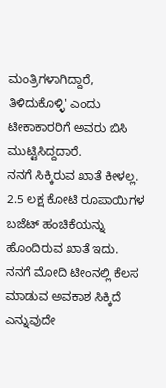ಮಂತ್ರಿಗಳಾಗಿದ್ದಾರೆ, ತಿಳಿದುಕೊಳ್ಳಿ' ಎಂದು ಟೀಕಾಕಾರರಿಗೆ ಅವರು ಬಿಸಿ ಮುಟ್ಟಿಸಿದ್ದದಾರೆ.
ನನಗೆ ಸಿಕ್ಕಿರುವ ಖಾತೆ ಕೀಳಲ್ಲ. 2.5 ಲಕ್ಷ ಕೋಟಿ ರೂಪಾಯಿಗಳ ಬಜೆಟ್ ಹಂಚಿಕೆಯನ್ನು ಹೊಂದಿರುವ ಖಾತೆ ಇದು. ನನಗೆ ಮೋದಿ ಟೀಂನಲ್ಲಿ ಕೆಲಸ ಮಾಡುವ ಅವಕಾಶ ಸಿಕ್ಕಿದೆ ಎನ್ನುವುದೇ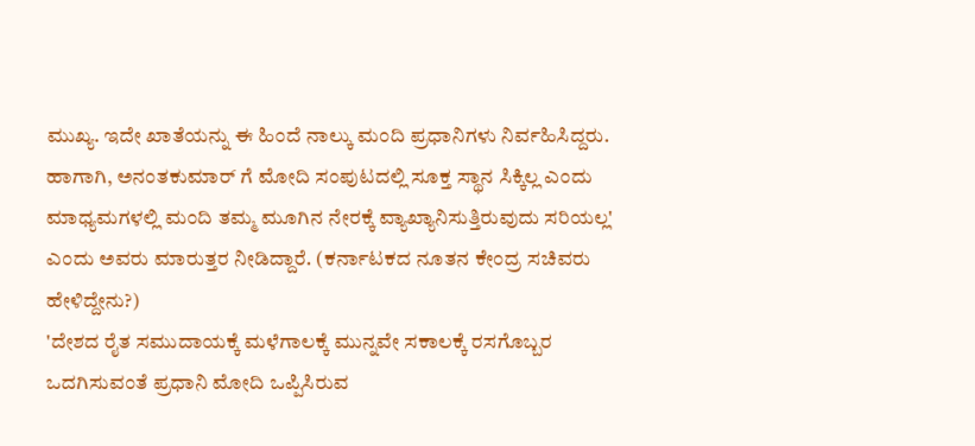ಮುಖ್ಯ. ಇದೇ ಖಾತೆಯನ್ನು ಈ ಹಿಂದೆ ನಾಲ್ಕು ಮಂದಿ ಪ್ರಧಾನಿಗಳು ನಿರ್ವಹಿಸಿದ್ದರು. ಹಾಗಾಗಿ, ಅನಂತಕುಮಾರ್ ಗೆ ಮೋದಿ ಸಂಪುಟದಲ್ಲಿ ಸೂಕ್ತ ಸ್ಥಾನ ಸಿಕ್ಕಿಲ್ಲ ಎಂದು ಮಾಧ್ಯಮಗಳಲ್ಲಿ ಮಂದಿ ತಮ್ಮ ಮೂಗಿನ ನೇರಕ್ಕೆ ವ್ಯಾಖ್ಯಾನಿಸುತ್ತಿರುವುದು ಸರಿಯಲ್ಲ' ಎಂದು ಅವರು ಮಾರುತ್ತರ ನೀಡಿದ್ದಾರೆ. (ಕರ್ನಾಟಕದ ನೂತನ ಕೇಂದ್ರ ಸಚಿವರು ಹೇಳಿದ್ದೇನು?)
'ದೇಶದ ರೈತ ಸಮುದಾಯಕ್ಕೆ ಮಳೆಗಾಲಕ್ಕೆ ಮುನ್ನವೇ ಸಕಾಲಕ್ಕೆ ರಸಗೊಬ್ಬರ ಒದಗಿಸುವಂತೆ ಪ್ರಧಾನಿ ಮೋದಿ ಒಪ್ಪಿಸಿರುವ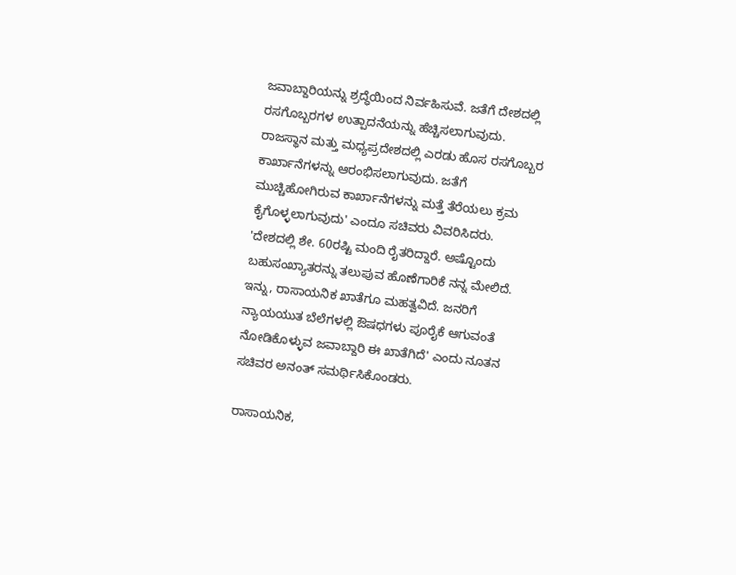ಜವಾಬ್ದಾರಿಯನ್ನು ಶ್ರದ್ಧೆಯಿಂದ ನಿರ್ವಹಿಸುವೆ. ಜತೆಗೆ ದೇಶದಲ್ಲಿ ರಸಗೊಬ್ಬರಗಳ ಉತ್ಪಾದನೆಯನ್ನು ಹೆಚ್ಚಿಸಲಾಗುವುದು. ರಾಜಸ್ಥಾನ ಮತ್ತು ಮಧ್ಯಪ್ರದೇಶದಲ್ಲಿ ಎರಡು ಹೊಸ ರಸಗೊಬ್ಬರ ಕಾರ್ಖಾನೆಗಳನ್ನು ಆರಂಭಿಸಲಾಗುವುದು. ಜತೆಗೆ ಮುಚ್ಚಿಹೋಗಿರುವ ಕಾರ್ಖಾನೆಗಳನ್ನು ಮತ್ತೆ ತೆರೆಯಲು ಕ್ರಮ ಕೈಗೊಳ್ಳಲಾಗುವುದು' ಎಂದೂ ಸಚಿವರು ವಿವರಿಸಿದರು.
'ದೇಶದಲ್ಲಿ ಶೇ. 60ರಷ್ಟಿ ಮಂದಿ ರೈತರಿದ್ದಾರೆ. ಅಷ್ಟೊಂದು ಬಹುಸಂಖ್ಯಾತರನ್ನು ತಲುಪುವ ಹೊಣೆಗಾರಿಕೆ ನನ್ನ ಮೇಲಿದೆ. ಇನ್ನು, ರಾಸಾಯನಿಕ ಖಾತೆಗೂ ಮಹತ್ವವಿದೆ. ಜನರಿಗೆ ನ್ಯಾಯಯುತ ಬೆಲೆಗಳಲ್ಲಿ ಔಷಧಗಳು ಪೂರೈಕೆ ಆಗುವಂತೆ ನೋಡಿಕೊಳ್ಳುವ ಜವಾಬ್ದಾರಿ ಈ ಖಾತೆಗಿದೆ' ಎಂದು ನೂತನ ಸಚಿವರ ಅನಂತ್ ಸಮರ್ಥಿಸಿಕೊಂಡರು.

ರಾಸಾಯನಿಕ,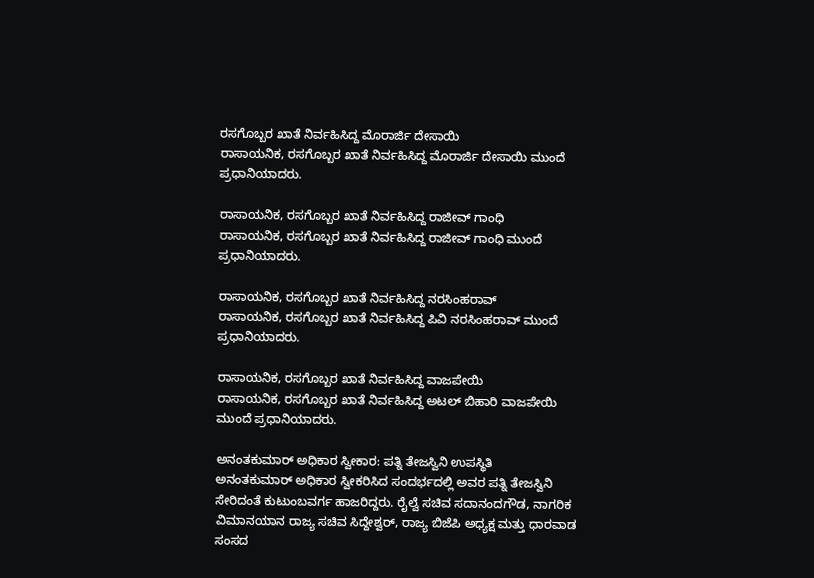ರಸಗೊಬ್ಬರ ಖಾತೆ ನಿರ್ವಹಿಸಿದ್ದ ಮೊರಾರ್ಜಿ ದೇಸಾಯಿ
ರಾಸಾಯನಿಕ, ರಸಗೊಬ್ಬರ ಖಾತೆ ನಿರ್ವಹಿಸಿದ್ದ ಮೊರಾರ್ಜಿ ದೇಸಾಯಿ ಮುಂದೆ ಪ್ರಧಾನಿಯಾದರು.

ರಾಸಾಯನಿಕ, ರಸಗೊಬ್ಬರ ಖಾತೆ ನಿರ್ವಹಿಸಿದ್ದ ರಾಜೀವ್ ಗಾಂಧಿ
ರಾಸಾಯನಿಕ, ರಸಗೊಬ್ಬರ ಖಾತೆ ನಿರ್ವಹಿಸಿದ್ದ ರಾಜೀವ್ ಗಾಂಧಿ ಮುಂದೆ ಪ್ರಧಾನಿಯಾದರು.

ರಾಸಾಯನಿಕ, ರಸಗೊಬ್ಬರ ಖಾತೆ ನಿರ್ವಹಿಸಿದ್ದ ನರಸಿಂಹರಾವ್
ರಾಸಾಯನಿಕ, ರಸಗೊಬ್ಬರ ಖಾತೆ ನಿರ್ವಹಿಸಿದ್ದ ಪಿವಿ ನರಸಿಂಹರಾವ್ ಮುಂದೆ ಪ್ರಧಾನಿಯಾದರು.

ರಾಸಾಯನಿಕ, ರಸಗೊಬ್ಬರ ಖಾತೆ ನಿರ್ವಹಿಸಿದ್ದ ವಾಜಪೇಯಿ
ರಾಸಾಯನಿಕ, ರಸಗೊಬ್ಬರ ಖಾತೆ ನಿರ್ವಹಿಸಿದ್ದ ಅಟಲ್ ಬಿಹಾರಿ ವಾಜಪೇಯಿ ಮುಂದೆ ಪ್ರಧಾನಿಯಾದರು.

ಅನಂತಕುಮಾರ್ ಅಧಿಕಾರ ಸ್ವೀಕಾರ: ಪತ್ನಿ ತೇಜಸ್ವಿನಿ ಉಪಸ್ಥಿತಿ
ಅನಂತಕುಮಾರ್ ಅಧಿಕಾರ ಸ್ವೀಕರಿಸಿದ ಸಂದರ್ಭದಲ್ಲಿ ಅವರ ಪತ್ನಿ ತೇಜಸ್ವಿನಿ ಸೇರಿದಂತೆ ಕುಟುಂಬವರ್ಗ ಹಾಜರಿದ್ದರು. ರೈಲ್ವೆ ಸಚಿವ ಸದಾನಂದಗೌಡ, ನಾಗರಿಕ ವಿಮಾನಯಾನ ರಾಜ್ಯ ಸಚಿವ ಸಿದ್ದೇಶ್ವರ್, ರಾಜ್ಯ ಬಿಜೆಪಿ ಅಧ್ಯಕ್ಷ ಮತ್ತು ಧಾರವಾಡ ಸಂಸದ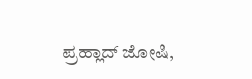ಪ್ರಹ್ಲಾದ್ ಜೋಷಿ,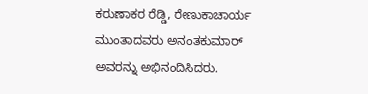ಕರುಣಾಕರ ರೆಡ್ಡಿ, ರೇಣುಕಾಚಾರ್ಯ ಮುಂತಾದವರು ಅನಂತಕುಮಾರ್ ಅವರನ್ನು ಅಭಿನಂದಿಸಿದರು.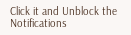Click it and Unblock the Notifications